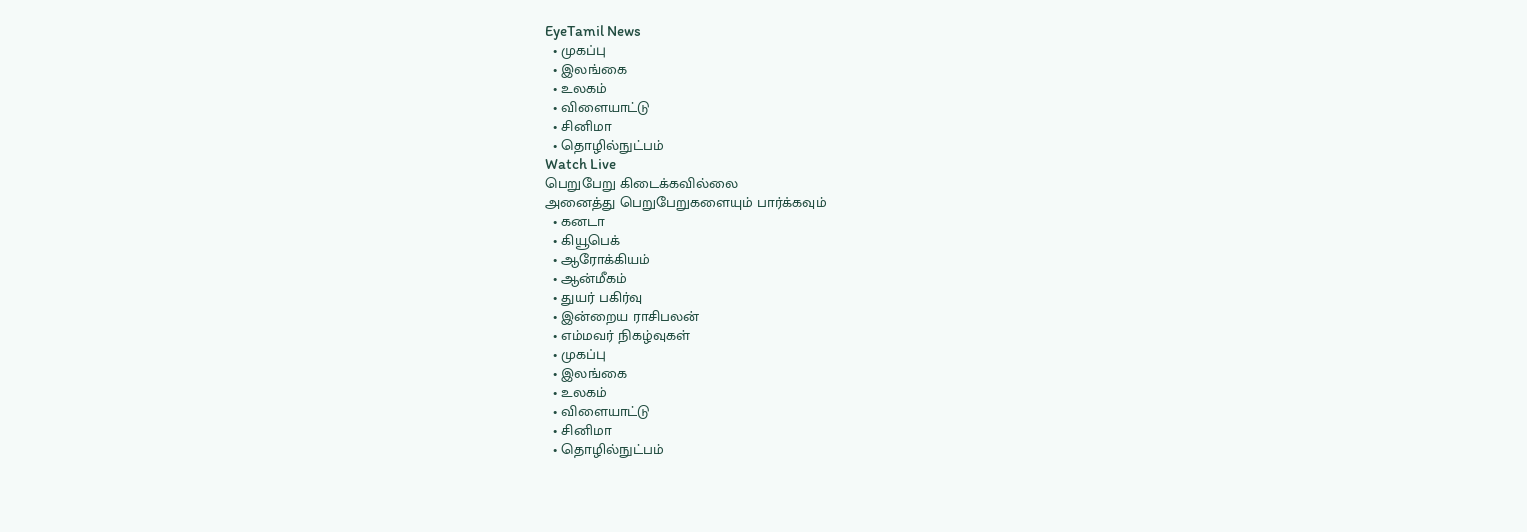EyeTamil News
  • முகப்பு
  • இலங்கை
  • உலகம்
  • விளையாட்டு
  • சினிமா
  • தொழில்நுட்பம்
Watch Live
பெறுபேறு கிடைக்கவில்லை
அனைத்து பெறுபேறுகளையும் பார்க்கவும்
  • கனடா
  • கியூபெக்
  • ஆரோக்கியம்
  • ஆன்மீகம்
  • துயர் பகிர்வு
  • இன்றைய ராசிபலன்
  • எம்மவர் நிகழ்வுகள்
  • முகப்பு
  • இலங்கை
  • உலகம்
  • விளையாட்டு
  • சினிமா
  • தொழில்நுட்பம்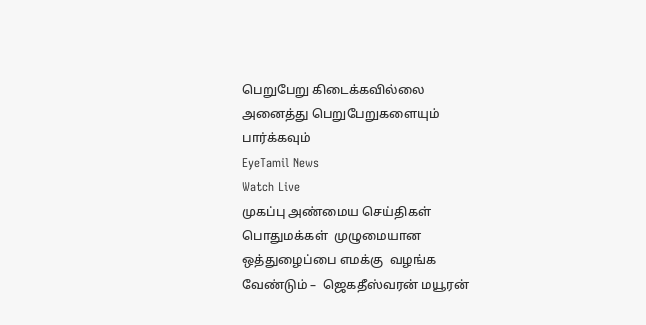பெறுபேறு கிடைக்கவில்லை
அனைத்து பெறுபேறுகளையும் பார்க்கவும்
EyeTamil News
Watch Live
முகப்பு அண்மைய செய்திகள்
பொதுமக்கள்  முழுமையான ஒத்துழைப்பை எமக்கு  வழங்க  வேண்டும் –  ஜெகதீஸ்வரன் மயூரன்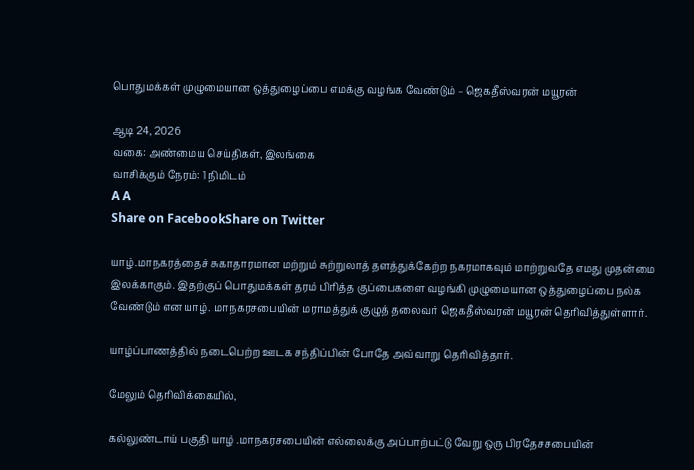பொதுமக்கள் முழுமையான ஒத்துழைப்பை எமக்கு வழங்க வேண்டும் – ஜெகதீஸ்வரன் மயூரன்

ஆடி 24, 2026
வகை: அண்மைய செய்திகள், இலங்கை
வாசிக்கும் நேரம்: 1 நிமிடம்
A A
Share on FacebookShare on Twitter

யாழ்.மாநகரத்தைச் சுகாதாரமான மற்றும் சுற்றுலாத் தளத்துக்கேற்ற நகரமாகவும் மாற்றுவதே எமது முதன்மை இலக்காகும். இதற்குப் பொதுமக்கள் தரம் பிரித்த குப்பைகளை வழங்கி முழுமையான ஒத்துழைப்பை நல்க வேண்டும் என யாழ். மாநகரசபையின் மராமத்துக் குழுத் தலைவர் ஜெகதீஸ்வரன் மயூரன் தெரிவித்துள்ளார்.

யாழ்ப்பாணத்தில் நடைபெற்ற ஊடக சந்திப்பின் போதே அவ்வாறு தெரிவித்தார்.

மேலும் தெரிவிக்கையில்,

கல்லுண்டாய் பகுதி யாழ் .மாநகரசபையின் எல்லைக்கு அப்பாற்பட்டு வேறு ஒரு பிரதேசசபையின்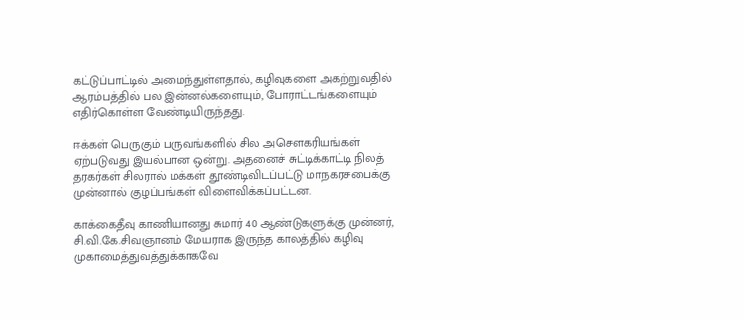கட்டுப்பாட்டில் அமைந்துள்ளதால், கழிவுகளை அகற்றுவதில் ஆரம்பத்தில் பல இன்னல்களையும், போராட்டங்களையும் எதிர்கொள்ள வேண்டியிருந்தது.

ஈக்கள் பெருகும் பருவங்களில் சில அசௌகரியங்கள் ஏற்படுவது இயல்பான ஒன்று. அதனைச் சுட்டிக்காட்டி நிலத் தரகர்கள் சிலரால் மக்கள் தூண்டிவிடப்பட்டு மாநகரசபைக்கு முன்னால் குழப்பங்கள் விளைவிக்கப்பட்டன.

காக்கைதீவு காணியானது சுமார் 40 ஆண்டுகளுக்கு முன்னர், சி.வி.கே.சிவஞானம் மேயராக இருந்த காலத்தில் கழிவு முகாமைத்துவத்துக்காகவே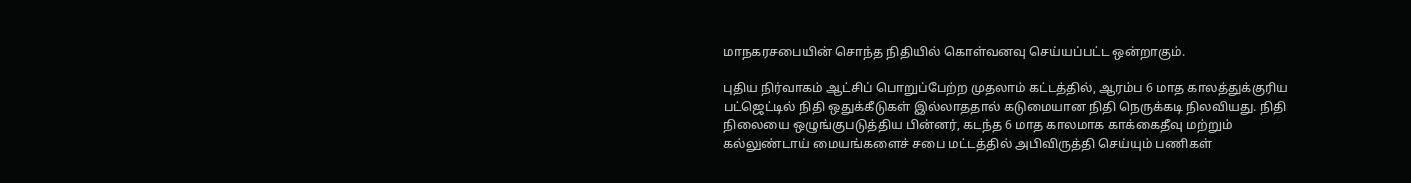மாநகரசபையின் சொந்த நிதியில் கொள்வனவு செய்யப்பட்ட ஒன்றாகும்.

புதிய நிர்வாகம் ஆட்சிப் பொறுப்பேற்ற முதலாம் கட்டத்தில், ஆரம்ப 6 மாத காலத்துக்குரிய பட்ஜெட்டில் நிதி ஒதுக்கீடுகள் இல்லாததால் கடுமையான நிதி நெருக்கடி நிலவியது. நிதி நிலையை ஒழுங்குபடுத்திய பின்னர், கடந்த 6 மாத காலமாக காக்கைதீவு மற்றும் கல்லுண்டாய் மையங்களைச் சபை மட்டத்தில் அபிவிருத்தி செய்யும் பணிகள்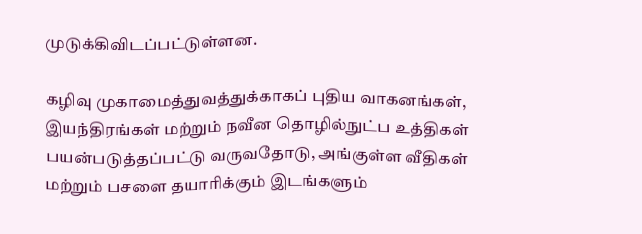முடுக்கிவிடப்பட்டுள்ளன.

கழிவு முகாமைத்துவத்துக்காகப் புதிய வாகனங்கள், இயந்திரங்கள் மற்றும் நவீன தொழில்நுட்ப உத்திகள் பயன்படுத்தப்பட்டு வருவதோடு, அங்குள்ள வீதிகள் மற்றும் பசளை தயாரிக்கும் இடங்களும்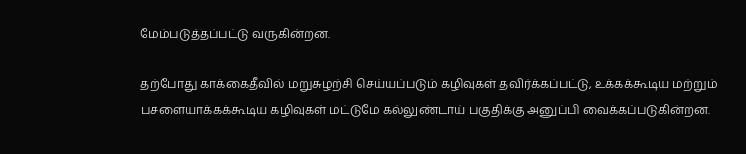மேம்படுத்தப்பட்டு வருகின்றன.

தற்போது காக்கைதீவில் மறுசுழற்சி செய்யப்படும் கழிவுகள் தவிர்க்கப்பட்டு, உக்கக்கூடிய மற்றும் பசளையாக்கக்கூடிய கழிவுகள் மட்டுமே கல்லுண்டாய் பகுதிக்கு அனுப்பி வைக்கப்படுகின்றன.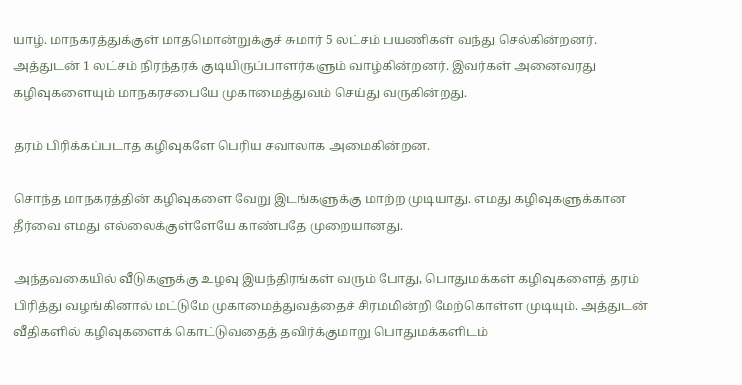யாழ். மாநகரத்துக்குள் மாதமொன்றுக்குச் சுமார் 5 லட்சம் பயணிகள் வந்து செல்கின்றனர். அத்துடன் 1 லட்சம் நிரந்தரக் குடியிருப்பாளர்களும் வாழ்கின்றனர். இவர்கள் அனைவரது கழிவுகளையும் மாநகரசபையே முகாமைத்துவம் செய்து வருகின்றது.

தரம் பிரிக்கப்படாத கழிவுகளே பெரிய சவாலாக அமைகின்றன.

சொந்த மாநகரத்தின் கழிவுகளை வேறு இடங்களுக்கு மாற்ற முடியாது. எமது கழிவுகளுக்கான தீர்வை எமது எல்லைக்குள்ளேயே காண்பதே முறையானது.

அந்தவகையில் வீடுகளுக்கு உழவு இயந்திரங்கள் வரும் போது, பொதுமக்கள் கழிவுகளைத் தரம் பிரித்து வழங்கினால் மட்டுமே முகாமைத்துவத்தைச் சிரமமின்றி மேற்கொள்ள முடியும். அத்துடன் வீதிகளில் கழிவுகளைக் கொட்டுவதைத் தவிர்க்குமாறு பொதுமக்களிடம்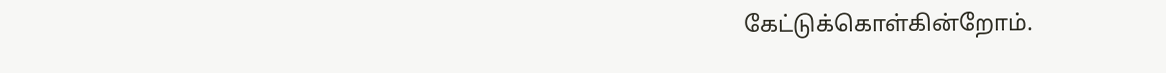கேட்டுக்கொள்கின்றோம்.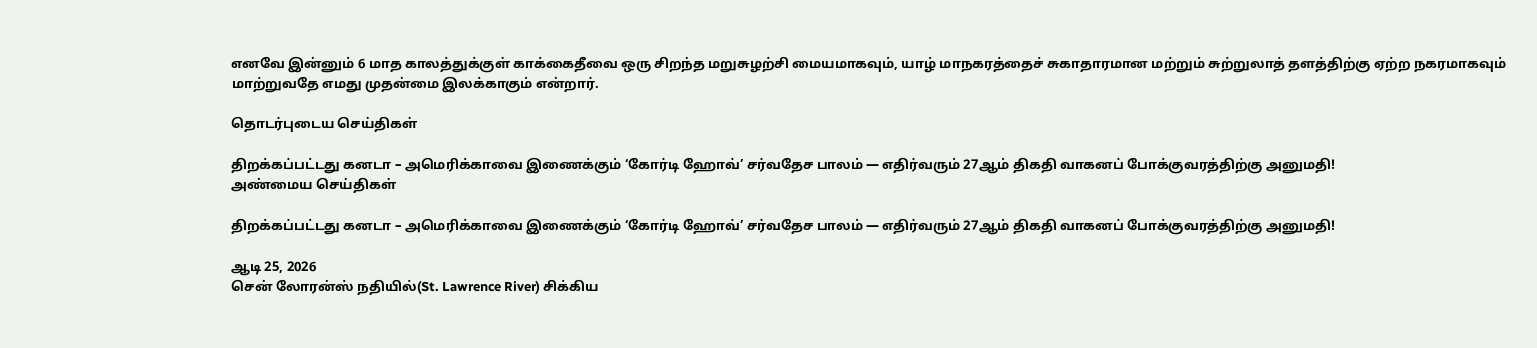எனவே இன்னும் 6 மாத காலத்துக்குள் காக்கைதீவை ஒரு சிறந்த மறுசுழற்சி மையமாகவும், யாழ் மாநகரத்தைச் சுகாதாரமான மற்றும் சுற்றுலாத் தளத்திற்கு ஏற்ற நகரமாகவும் மாற்றுவதே எமது முதன்மை இலக்காகும் என்றார்.

தொடர்புடைய செய்திகள்

திறக்கப்பட்டது கனடா – அமெரிக்காவை இணைக்கும் ‘கோர்டி ஹோவ்’ சர்வதேச பாலம் — எதிர்வரும் 27ஆம் திகதி வாகனப் போக்குவரத்திற்கு அனுமதி!
அண்மைய செய்திகள்

திறக்கப்பட்டது கனடா – அமெரிக்காவை இணைக்கும் ‘கோர்டி ஹோவ்’ சர்வதேச பாலம் — எதிர்வரும் 27ஆம் திகதி வாகனப் போக்குவரத்திற்கு அனுமதி!

ஆடி 25, 2026
சென் லோரன்ஸ் நதியில்(St. Lawrence River) சிக்கிய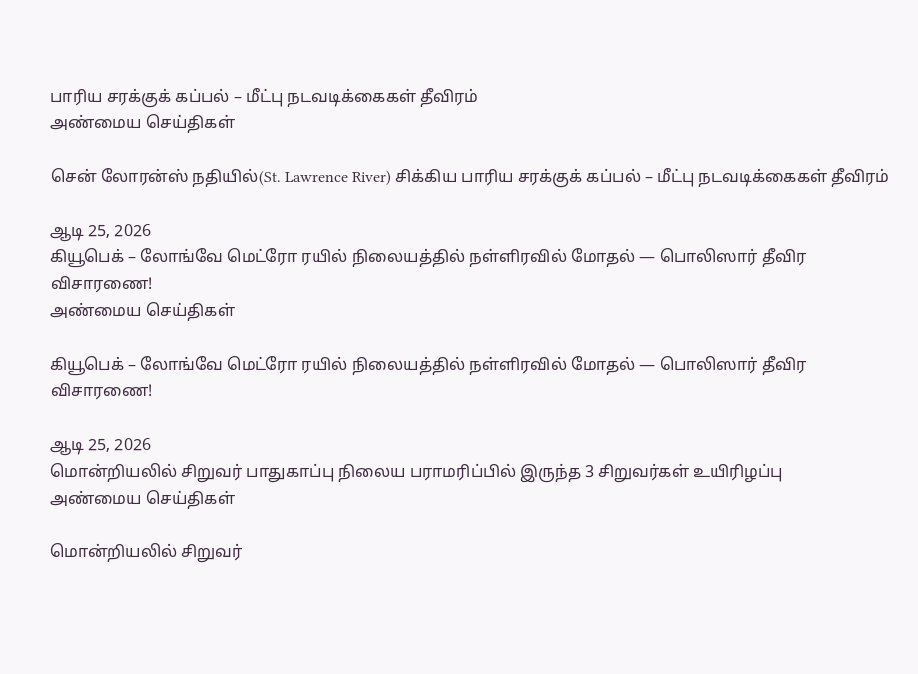பாரிய சரக்குக் கப்பல் – மீட்பு நடவடிக்கைகள் தீவிரம்
அண்மைய செய்திகள்

சென் லோரன்ஸ் நதியில்(St. Lawrence River) சிக்கிய பாரிய சரக்குக் கப்பல் – மீட்பு நடவடிக்கைகள் தீவிரம்

ஆடி 25, 2026
கியூபெக் – லோங்வே மெட்ரோ ரயில் நிலையத்தில் நள்ளிரவில் மோதல் — பொலிஸார் தீவிர விசாரணை!
அண்மைய செய்திகள்

கியூபெக் – லோங்வே மெட்ரோ ரயில் நிலையத்தில் நள்ளிரவில் மோதல் — பொலிஸார் தீவிர விசாரணை!

ஆடி 25, 2026
மொன்றியலில் சிறுவர் பாதுகாப்பு நிலைய பராமரிப்பில் இருந்த 3 சிறுவர்கள் உயிரிழப்பு
அண்மைய செய்திகள்

மொன்றியலில் சிறுவர்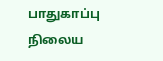பாதுகாப்பு நிலைய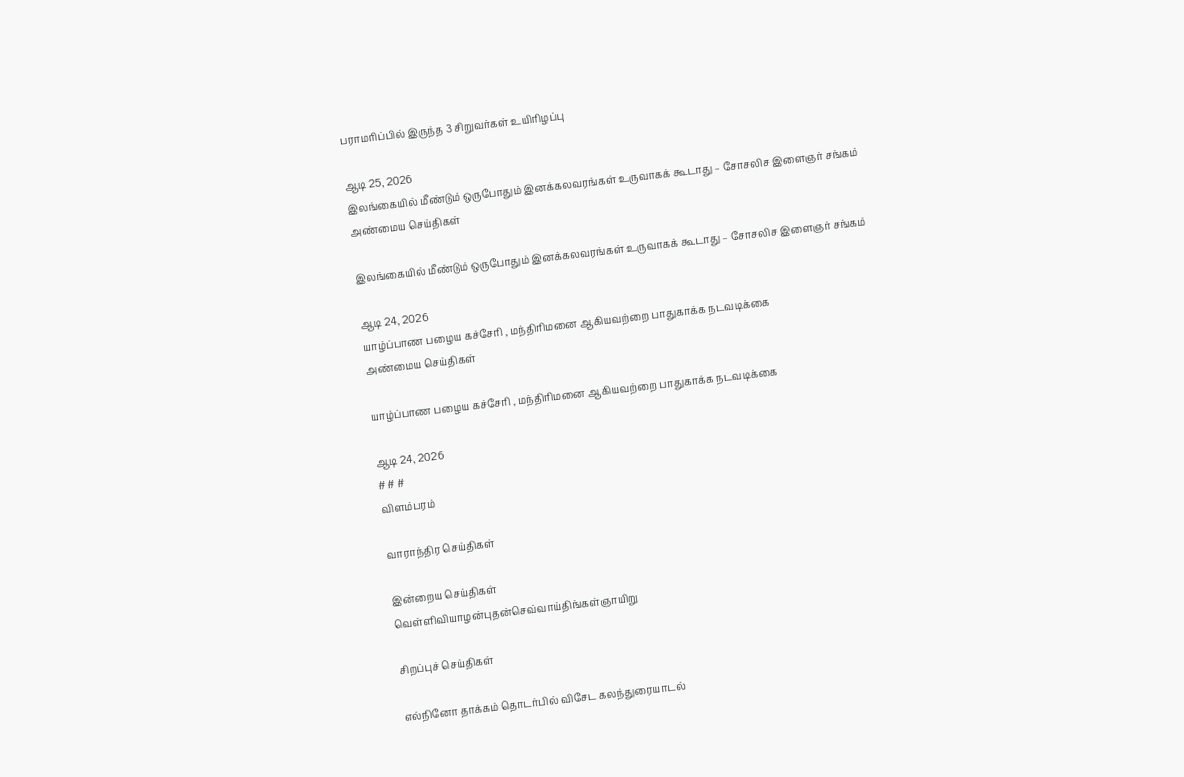பராமரிப்பில் இருந்த 3 சிறுவர்கள் உயிரிழப்பு

ஆடி 25, 2026
இலங்கையில் மீண்டும் ஒருபோதும் இனக்கலவரங்கள் உருவாகக் கூடாது – சோசலிச இளைஞர் சங்கம்
அண்மைய செய்திகள்

இலங்கையில் மீண்டும் ஒருபோதும் இனக்கலவரங்கள் உருவாகக் கூடாது – சோசலிச இளைஞர் சங்கம்

ஆடி 24, 2026
யாழ்ப்பாண பழைய கச்சேரி , மந்திரிமனை ஆகியவற்றை பாதுகாக்க நடவடிக்கை
அண்மைய செய்திகள்

யாழ்ப்பாண பழைய கச்சேரி , மந்திரிமனை ஆகியவற்றை பாதுகாக்க நடவடிக்கை

ஆடி 24, 2026
# # #
விளம்பரம்

வாராந்திர செய்திகள்

இன்றைய செய்திகள்
வெள்ளிவியாழன்புதன்செவ்வாய்திங்கள்ஞாயிறு

சிறப்புச் செய்திகள்

எல்நினோ தாக்கம் தொடர்பில் விசேட கலந்துரையாடல்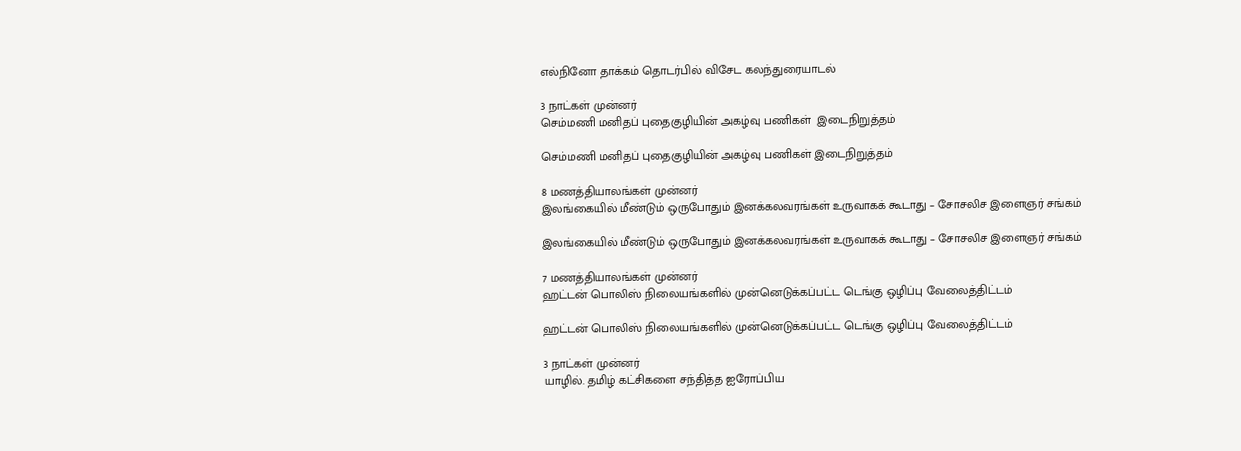எல்நினோ தாக்கம் தொடர்பில் விசேட கலந்துரையாடல்

3 நாட்கள் முன்னர்
செம்மணி மனிதப் புதைகுழியின் அகழ்வு பணிகள்  இடைநிறுத்தம்

செம்மணி மனிதப் புதைகுழியின் அகழ்வு பணிகள் இடைநிறுத்தம்

8 மணத்தியாலங்கள் முன்னர்
இலங்கையில் மீண்டும் ஒருபோதும் இனக்கலவரங்கள் உருவாகக் கூடாது – சோசலிச இளைஞர் சங்கம்

இலங்கையில் மீண்டும் ஒருபோதும் இனக்கலவரங்கள் உருவாகக் கூடாது – சோசலிச இளைஞர் சங்கம்

7 மணத்தியாலங்கள் முன்னர்
ஹட்டன் பொலிஸ் நிலையங்களில் முன்னெடுக்கப்பட்ட டெங்கு ஒழிப்பு வேலைத்திட்டம்

ஹட்டன் பொலிஸ் நிலையங்களில் முன்னெடுக்கப்பட்ட டெங்கு ஒழிப்பு வேலைத்திட்டம்

3 நாட்கள் முன்னர்
யாழில். தமிழ் கட்சிகளை சந்தித்த ஐரோப்பிய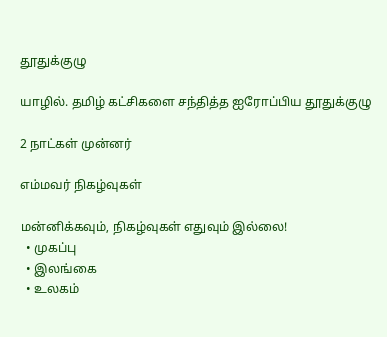தூதுக்குழு

யாழில். தமிழ் கட்சிகளை சந்தித்த ஐரோப்பிய தூதுக்குழு

2 நாட்கள் முன்னர்

எம்மவர் நிகழ்வுகள்

மன்னிக்கவும், நிகழ்வுகள் எதுவும் இல்லை!
  • முகப்பு
  • இலங்கை
  • உலகம்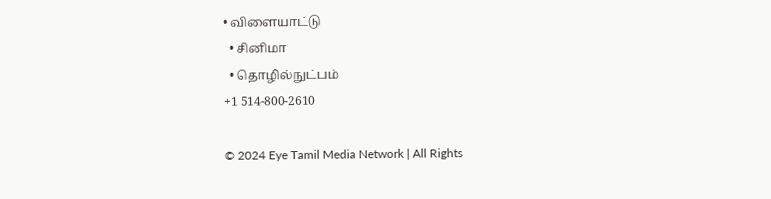• விளையாட்டு
  • சினிமா
  • தொழில்நுட்பம்
+1 514-800-2610

© 2024 Eye Tamil Media Network | All Rights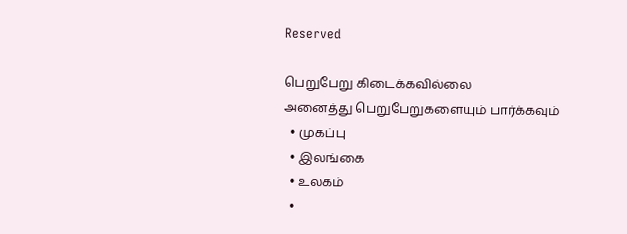Reserved

பெறுபேறு கிடைக்கவில்லை
அனைத்து பெறுபேறுகளையும் பார்க்கவும்
  • முகப்பு
  • இலங்கை
  • உலகம்
  •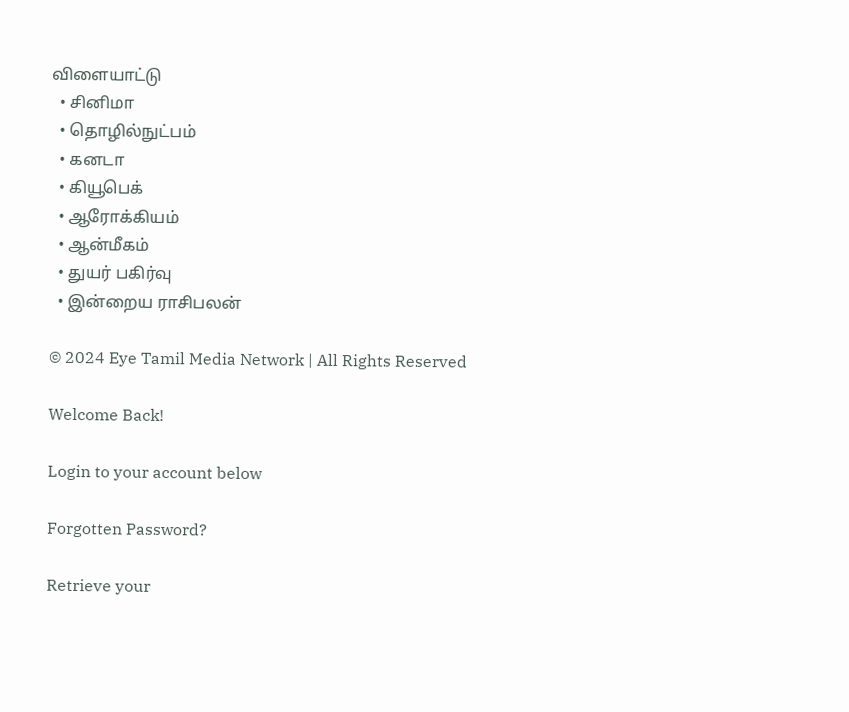விளையாட்டு
  • சினிமா
  • தொழில்நுட்பம்
  • கனடா
  • கியூபெக்
  • ஆரோக்கியம்
  • ஆன்மீகம்
  • துயர் பகிர்வு
  • இன்றைய ராசிபலன்

© 2024 Eye Tamil Media Network | All Rights Reserved

Welcome Back!

Login to your account below

Forgotten Password?

Retrieve your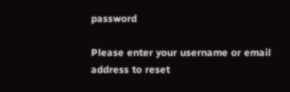password

Please enter your username or email address to reset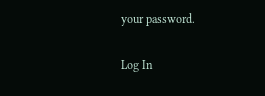your password.

Log In